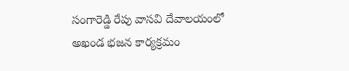సంగారెడ్డి రేపు వాసవి దేవాలయంలో అఖండ భజన కార్యక్రమం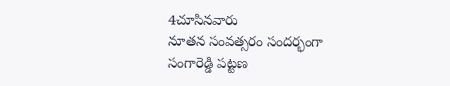4చూసినవారు
నూతన సంవత్సరం సందర్భంగా సంగారెడ్డి పట్టణ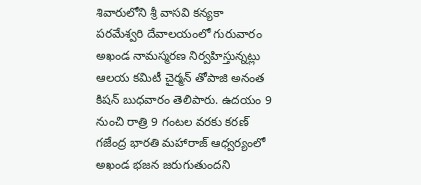శివారులోని శ్రీ వాసవి కన్యకా పరమేశ్వరి దేవాలయంలో గురువారం అఖండ నామస్మరణ నిర్వహిస్తున్నట్లు ఆలయ కమిటీ చైర్మన్ తోపాజి అనంత కిషన్ బుధవారం తెలిపారు. ఉదయం 9 నుంచి రాత్రి 9 గంటల వరకు కరణ్ గజేంద్ర భారతి మహారాజ్ ఆధ్వర్యంలో అఖండ భజన జరుగుతుందని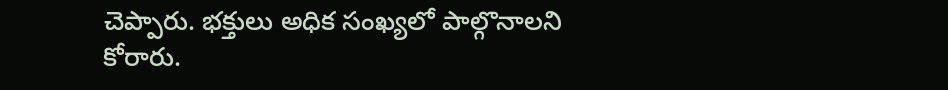చెప్పారు. భక్తులు అధిక సంఖ్యలో పాల్గొనాలని కోరారు.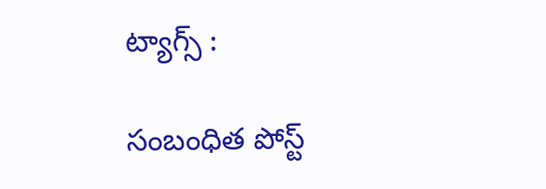ట్యాగ్స్ :

సంబంధిత పోస్ట్